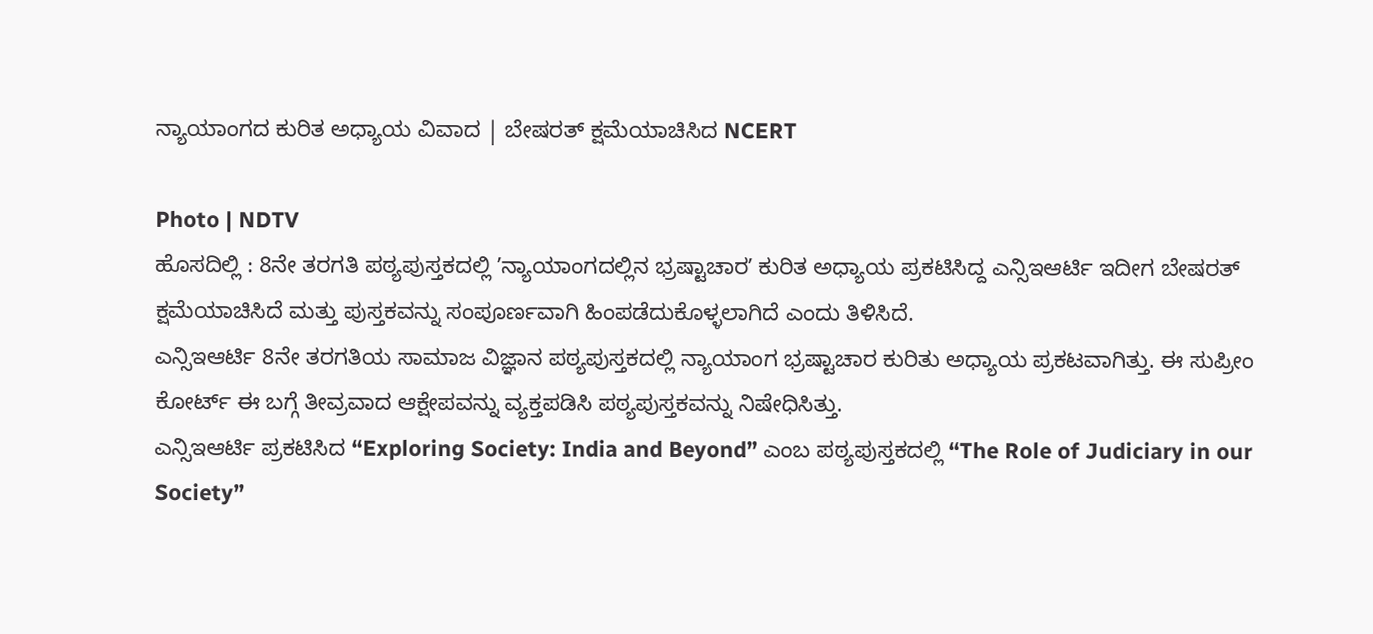ನ್ಯಾಯಾಂಗದ ಕುರಿತ ಅಧ್ಯಾಯ ವಿವಾದ | ಬೇಷರತ್ ಕ್ಷಮೆಯಾಚಿಸಿದ NCERT

Photo | NDTV
ಹೊಸದಿಲ್ಲಿ : 8ನೇ ತರಗತಿ ಪಠ್ಯಪುಸ್ತಕದಲ್ಲಿ ʼನ್ಯಾಯಾಂಗದಲ್ಲಿನ ಭ್ರಷ್ಟಾಚಾರʼ ಕುರಿತ ಅಧ್ಯಾಯ ಪ್ರಕಟಿಸಿದ್ದ ಎನ್ಸಿಇಆರ್ಟಿ ಇದೀಗ ಬೇಷರತ್ ಕ್ಷಮೆಯಾಚಿಸಿದೆ ಮತ್ತು ಪುಸ್ತಕವನ್ನು ಸಂಪೂರ್ಣವಾಗಿ ಹಿಂಪಡೆದುಕೊಳ್ಳಲಾಗಿದೆ ಎಂದು ತಿಳಿಸಿದೆ.
ಎನ್ಸಿಇಆರ್ಟಿ 8ನೇ ತರಗತಿಯ ಸಾಮಾಜ ವಿಜ್ಞಾನ ಪಠ್ಯಪುಸ್ತಕದಲ್ಲಿ ನ್ಯಾಯಾಂಗ ಭ್ರಷ್ಟಾಚಾರ ಕುರಿತು ಅಧ್ಯಾಯ ಪ್ರಕಟವಾಗಿತ್ತು. ಈ ಸುಪ್ರೀಂ ಕೋರ್ಟ್ ಈ ಬಗ್ಗೆ ತೀವ್ರವಾದ ಆಕ್ಷೇಪವನ್ನು ವ್ಯಕ್ತಪಡಿಸಿ ಪಠ್ಯಪುಸ್ತಕವನ್ನು ನಿಷೇಧಿಸಿತ್ತು.
ಎನ್ಸಿಇಆರ್ಟಿ ಪ್ರಕಟಿಸಿದ “Exploring Society: India and Beyond” ಎಂಬ ಪಠ್ಯಪುಸ್ತಕದಲ್ಲಿ “The Role of Judiciary in our Society”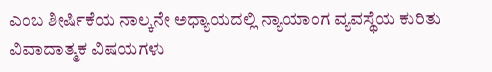ಎಂಬ ಶೀರ್ಷಿಕೆಯ ನಾಲ್ಕನೇ ಅಧ್ಯಾಯದಲ್ಲಿ ನ್ಯಾಯಾಂಗ ವ್ಯವಸ್ಥೆಯ ಕುರಿತು ವಿವಾದಾತ್ಮಕ ವಿಷಯಗಳು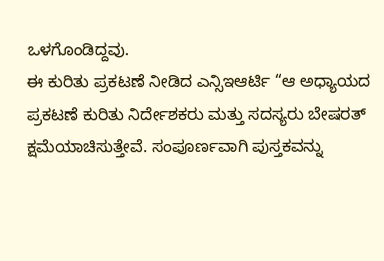ಒಳಗೊಂಡಿದ್ದವು.
ಈ ಕುರಿತು ಪ್ರಕಟಣೆ ನೀಡಿದ ಎನ್ಸಿಇಆರ್ಟಿ “ಆ ಅಧ್ಯಾಯದ ಪ್ರಕಟಣೆ ಕುರಿತು ನಿರ್ದೇಶಕರು ಮತ್ತು ಸದಸ್ಯರು ಬೇಷರತ್ ಕ್ಷಮೆಯಾಚಿಸುತ್ತೇವೆ. ಸಂಪೂರ್ಣವಾಗಿ ಪುಸ್ತಕವನ್ನು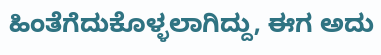ಹಿಂತೆಗೆದುಕೊಳ್ಳಲಾಗಿದ್ದು, ಈಗ ಅದು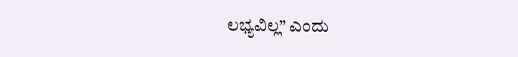ಲಭ್ಯವಿಲ್ಲ” ಎಂದು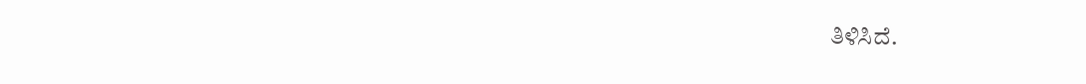ತಿಳಿಸಿದೆ.